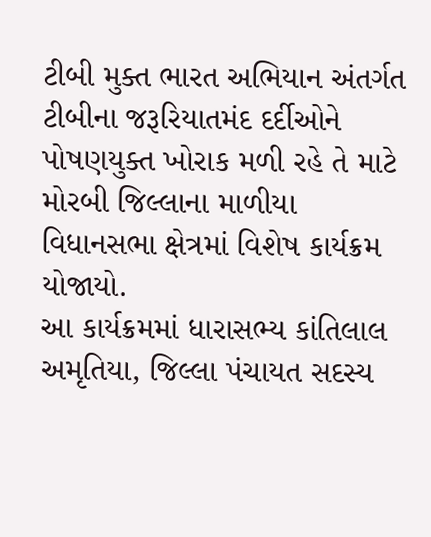ટીબી મુક્ત ભારત અભિયાન અંતર્ગત ટીબીના જરૂરિયાતમંદ દર્દીઓને પોષણયુક્ત ખોરાક મળી રહે તે માટે મોરબી જિલ્લાના માળીયા વિધાનસભા ક્ષેત્રમાં વિશેષ કાર્યક્રમ યોજાયો.
આ કાર્યક્રમમાં ધારાસભ્ય કાંતિલાલ અમૃતિયા, જિલ્લા પંચાયત સદસ્ય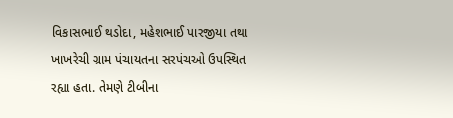વિકાસભાઈ થડોદા, મહેશભાઈ પારજીયા તથા ખાખરેચી ગ્રામ પંચાયતના સરપંચઓ ઉપસ્થિત રહ્યા હતા. તેમણે ટીબીના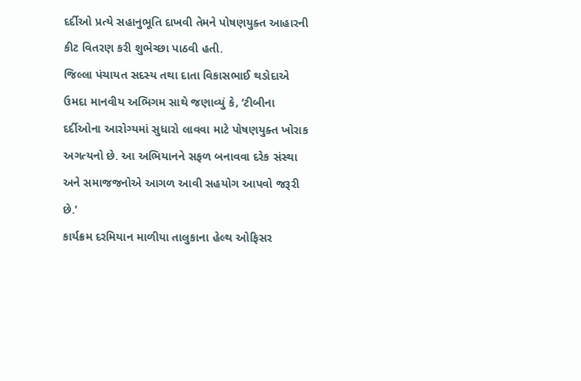દર્દીઓ પ્રત્યે સહાનુભૂતિ દાખવી તેમને પોષણયુક્ત આહારની કીટ વિતરણ કરી શુભેચ્છા પાઠવી હતી.
જિલ્લા પંચાયત સદસ્ય તથા દાતા વિકાસભાઈ થડોદાએ ઉમદા માનવીય અભિગમ સાથે જણાવ્યું કે, ‘ટીબીના દર્દીઓના આરોગ્યમાં સુધારો લાવવા માટે પોષણયુક્ત ખોરાક અગત્યનો છે. આ અભિયાનને સફળ બનાવવા દરેક સંસ્થા અને સમાજજનોએ આગળ આવી સહયોગ આપવો જરૂરી છે.’
કાર્યક્રમ દરમિયાન માળીયા તાલુકાના હેલ્થ ઓફિસર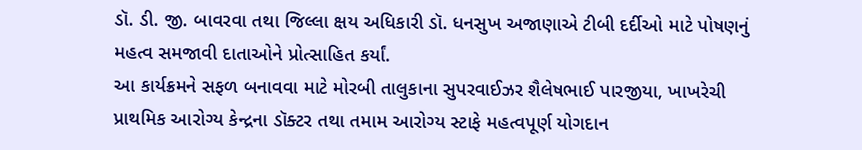ડૉ. ડી. જી. બાવરવા તથા જિલ્લા ક્ષય અધિકારી ડૉ. ધનસુખ અજાણાએ ટીબી દર્દીઓ માટે પોષણનું મહત્વ સમજાવી દાતાઓને પ્રોત્સાહિત કર્યાં.
આ કાર્યક્રમને સફળ બનાવવા માટે મોરબી તાલુકાના સુપરવાઈઝર શૈલેષભાઈ પારજીયા, ખાખરેચી પ્રાથમિક આરોગ્ય કેન્દ્રના ડૉક્ટર તથા તમામ આરોગ્ય સ્ટાફે મહત્વપૂર્ણ યોગદાન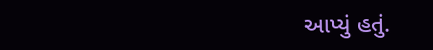આપ્યું હતું.